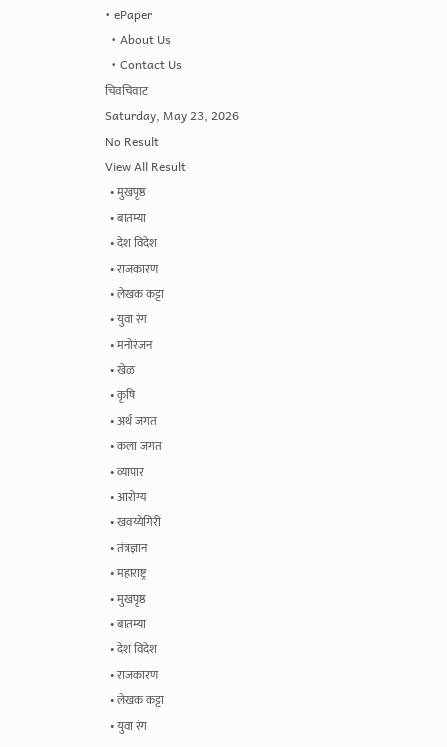• ePaper
  • About Us
  • Contact Us
चिवचिवाट
Saturday, May 23, 2026
No Result
View All Result
  • मुखपृष्ठ
  • बातम्या
  • देश विदेश
  • राजकारण
  • लेखक कट्टा
  • युवा रंग
  • मनोरंजन
  • खेळ
  • कृषि
  • अर्थ जगत
  • कला जगत
  • व्यापार
  • आरोग्य
  • खवय्येगिरी
  • तंत्रज्ञान
  • महाराष्ट्र
  • मुखपृष्ठ
  • बातम्या
  • देश विदेश
  • राजकारण
  • लेखक कट्टा
  • युवा रंग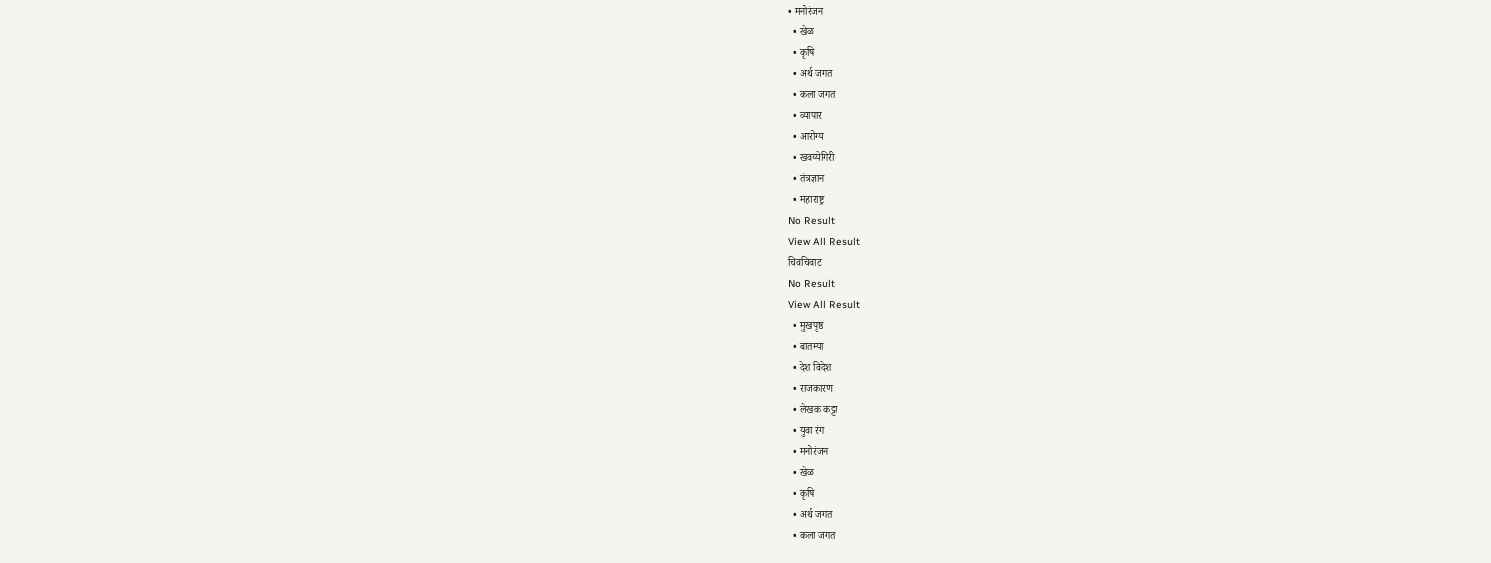• मनोरंजन
  • खेळ
  • कृषि
  • अर्थ जगत
  • कला जगत
  • व्यापार
  • आरोग्य
  • खवय्येगिरी
  • तंत्रज्ञान
  • महाराष्ट्र
No Result
View All Result
चिवचिवाट
No Result
View All Result
  • मुखपृष्ठ
  • बातम्या
  • देश विदेश
  • राजकारण
  • लेखक कट्टा
  • युवा रंग
  • मनोरंजन
  • खेळ
  • कृषि
  • अर्थ जगत
  • कला जगत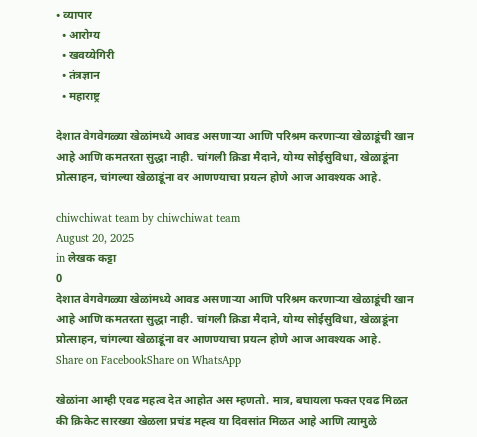• व्यापार
  • आरोग्य
  • खवय्येगिरी
  • तंत्रज्ञान
  • महाराष्ट्र

देशात वेगवेगळ्या खेळांमध्ये आवड असणाऱ्या आणि परिश्रम करणार्‍या खेळाडूंची खान आहे आणि कमतरता सुद्धा नाही. चांगली क्रिडा मैदाने, योग्य सोईसुविधा, खेळाडूंना प्रोत्साहन, चांगल्या खेळाडूंना वर आणण्याचा प्रयत्न होणे आज आवश्यक आहे.

chiwchiwat team by chiwchiwat team
August 20, 2025
in लेखक कट्टा
0
देशात वेगवेगळ्या खेळांमध्ये आवड असणाऱ्या आणि परिश्रम करणार्‍या खेळाडूंची खान आहे आणि कमतरता सुद्धा नाही. चांगली क्रिडा मैदाने, योग्य सोईसुविधा, खेळाडूंना प्रोत्साहन, चांगल्या खेळाडूंना वर आणण्याचा प्रयत्न होणे आज आवश्यक आहे.
Share on FacebookShare on WhatsApp

खेळांना आम्ही एवढ महत्व देत आहोत अस म्हणतो. मात्र, बघायला फक्त एवढ मिळत की क्रिकेट सारख्या खेळला प्रचंड मह्त्व या दिवसांत मिळत आहे आणि त्यामुळे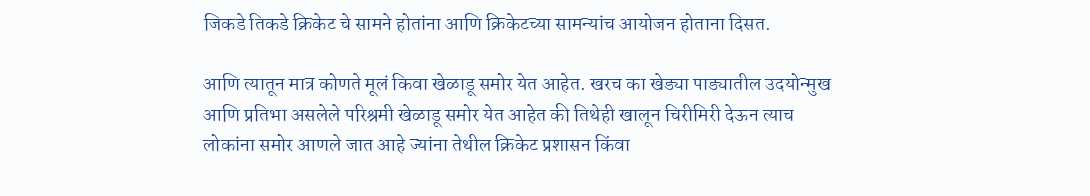जिकडे तिकडे क्रिकेट चे सामने होतांना आणि क्रिकेटच्या सामन्यांच आयोजन होताना दिसत.

आणि त्यातून मात्र कोणते मूलं किवा खेळाडू समोर येत आहेत. खरच का खेड्या पाड्यातील उदयोन्मुख आणि प्रतिभा असलेले परिश्रमी खेळाडू समोर येत आहेत की तिथेही खालून चिरीमिरी देऊन त्याच लोकांना समोर आणले जात आहे ज्यांना तेथील क्रिकेट प्रशासन किंवा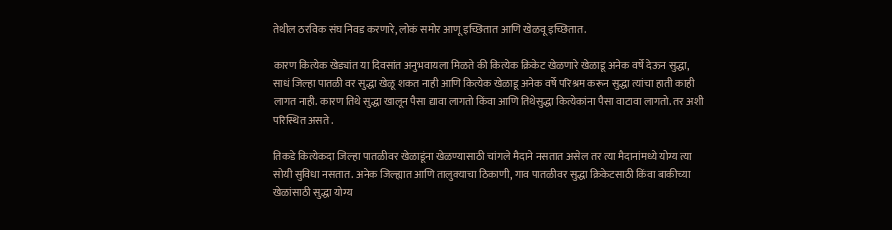तेथील ठरविक संघ निवड करणारे, लोकं समोर आणू इच्छितात आणि खेळवू इच्छितात.

कारण कित्येक खेड्यांत या दिवसांत अनुभवायला मिळते की कित्येक क्रिकेट खेळणारे खेळाडू अनेक वर्षे देऊन सुद्धा, साधं जिल्हा पातळी वर सुद्धा खेळू शकत नाही आणि कित्येक खेळाडू अनेक वर्षे परिश्रम करून सुद्धा त्यांचा हाती काही लागत नाही. कारण तिथे सुद्धा खालून पैसा द्यावा लागतो किंवा आणि तिथेसुद्धा कित्येकांना पैसा वाटावा लागतो. तर अशी परिस्थित असते .

तिकडे कित्येकदा जिल्हा पातळीवर खेळाडूंना खेळण्यासाठी चांगले मैदाने नसतात असेल तर त्या मैदानांमध्ये योग्य त्या सोयी सुविधा नसतात. अनेक जिल्ह्यात आणि तालुक्याचा ठिकाणी, गाव पातळीवर सुद्धा क्रिकेटसाठी किंवा बाकीच्या खेळांसाठी सुद्धा योग्य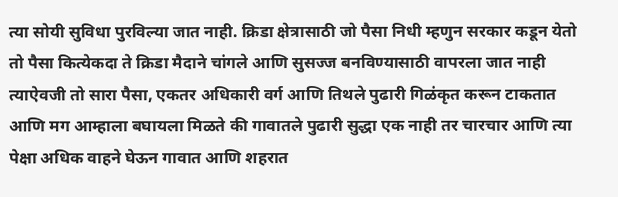त्या सोयी सुविधा पुरविल्या जात नाही. क्रिडा क्षेत्रासाठी जो पैसा निधी म्हणुन सरकार कडून येतो तो पैसा कित्येकदा ते क्रिडा मैदाने चांगले आणि सुसज्ज बनविण्यासाठी वापरला जात नाही त्याऐवजी तो सारा पैसा, एकतर अधिकारी वर्ग आणि तिथले पुढारी गिळंकृत करून टाकतात आणि मग आम्हाला बघायला मिळते की गावातले पुढारी सुद्धा एक नाही तर चारचार आणि त्या पेक्षा अधिक वाहने घेऊन गावात आणि शहरात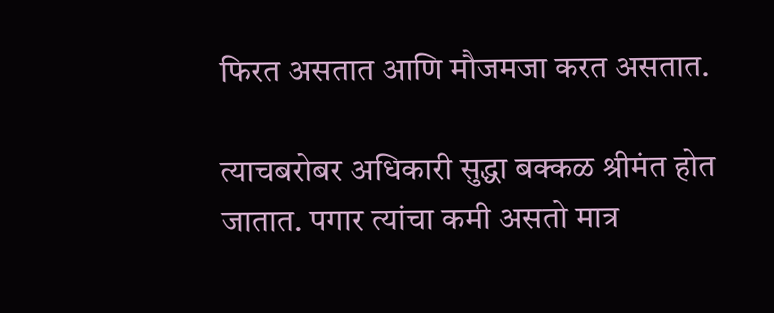फिरत असतात आणि मौजमजा करत असतात.

त्याचबरोबर अधिकारी सुद्धा बक्कळ श्रीमंत होत जातात. पगार त्यांचा कमी असतो मात्र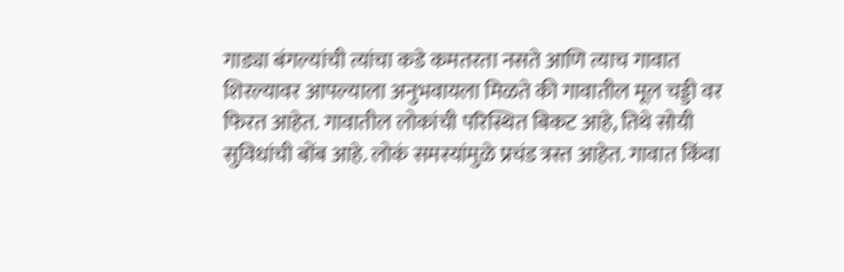गाड्या बंगल्यांची त्यांचा कडे कमतरता नसते आणि त्याच गावात शिरल्यावर आपल्याला अनुभवायला मिळते की गावातील मूल चड्डी वर फिरत आहेत. गावातील लोकांची परिस्थित बिकट आहे, तिथे सोयी सुविधांची बोंब आहे. लोकं समस्यांमुळे प्रचंड त्रस्त आहेत. गावात किंवा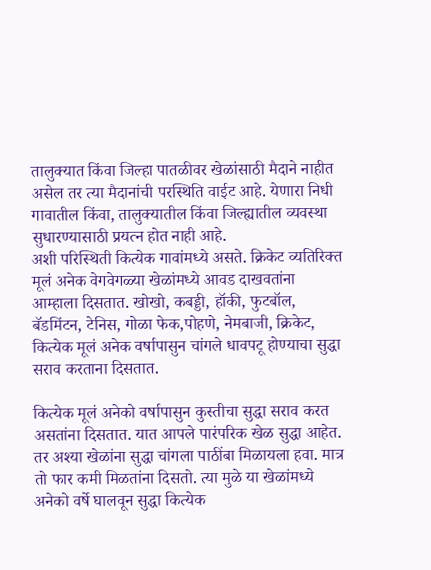तालुक्यात किंवा जिल्हा पातळीवर खेळांसाठी मैदाने नाहीत असेल तर त्या मैदानांची परस्थिति वाईट आहे. येणारा निधी गावातील किंवा, तालुक्यातील किंवा जिल्ह्यातील व्यवस्था सुधारण्यासाठी प्रयत्न होत नाही आहे.
अशी परिस्थिती कित्येक गावांमध्ये असते. क्रिकेट व्यतिरिक्त मूलं अनेक वेगवेगळ्या खेळांमध्ये आवड दाखवतांना आम्हाला दिसतात. खोखो, कबड्डी, हॉकी, फुटबॉल, बॅडमिंटन, टेनिस, गोळा फेक,पोहणे, नेमबाजी, क्रिकेट, कित्येक मूलं अनेक वर्षापासुन चांगले धावपटू होण्याचा सुद्धा सराव करताना दिसतात.

कित्येक मूलं अनेको वर्षापासुन कुस्तीचा सुद्धा सराव करत असतांना दिसतात. यात आपले पारंपरिक खेळ सुद्धा आहेत. तर अश्या खेळांना सुद्धा चांगला पाठींबा मिळायला हवा. मात्र तो फार कमी मिळतांना दिसतो. त्या मुळे या खेळांमध्ये अनेको वर्षे घालवून सुद्धा कित्येक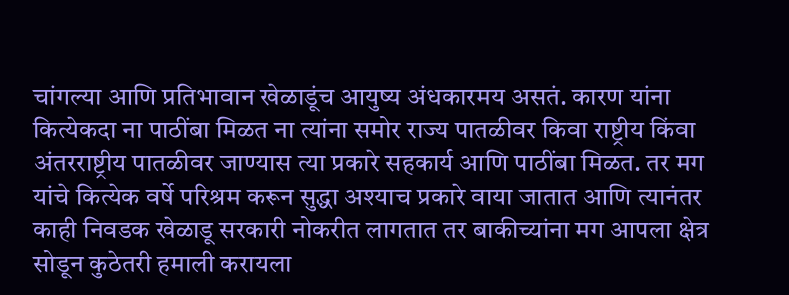चांगल्या आणि प्रतिभावान खेळाडूंच आयुष्य अंधकारमय असतं. कारण यांना कित्येकदा ना पाठींबा मिळत ना त्यांना समोर राज्य पातळीवर किवा राष्ट्रीय किंवा अंतरराष्ट्रीय पातळीवर जाण्यास त्या प्रकारे सहकार्य आणि पाठींबा मिळत. तर मग यांचे कित्येक वर्षे परिश्रम करून सुद्धा अश्याच प्रकारे वाया जातात आणि त्यानंतर काही निवडक खेळाडू सरकारी नोकरीत लागतात तर बाकीच्यांना मग आपला क्षेत्र सोडून कुठेतरी हमाली करायला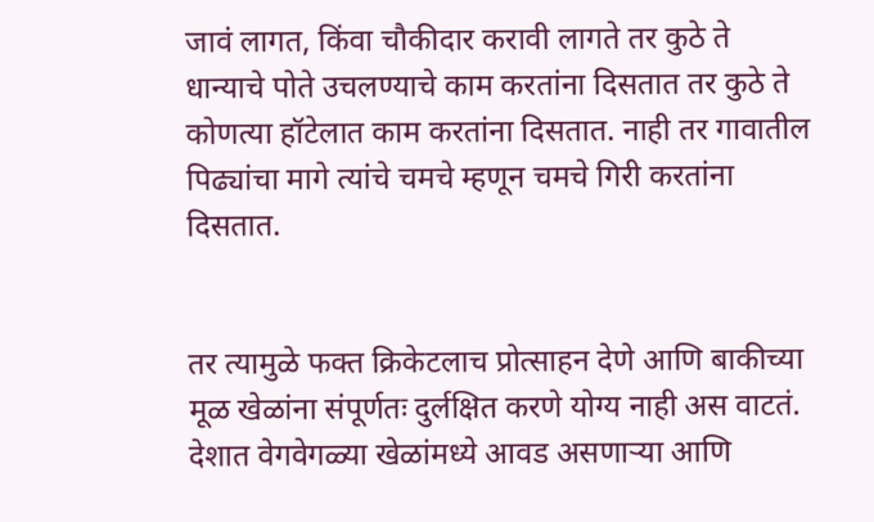जावं लागत, किंवा चौकीदार करावी लागते तर कुठे ते धान्याचे पोते उचलण्याचे काम करतांना दिसतात तर कुठे ते कोणत्या हॉटेलात काम करतांना दिसतात. नाही तर गावातील पिढ्यांचा मागे त्यांचे चमचे म्हणून चमचे गिरी करतांना दिसतात.


तर त्यामुळे फक्त क्रिकेटलाच प्रोत्साहन देणे आणि बाकीच्या मूळ खेळांना संपूर्णतः दुर्लक्षित करणे योग्य नाही अस वाटतं. देशात वेगवेगळ्या खेळांमध्ये आवड असणाऱ्या आणि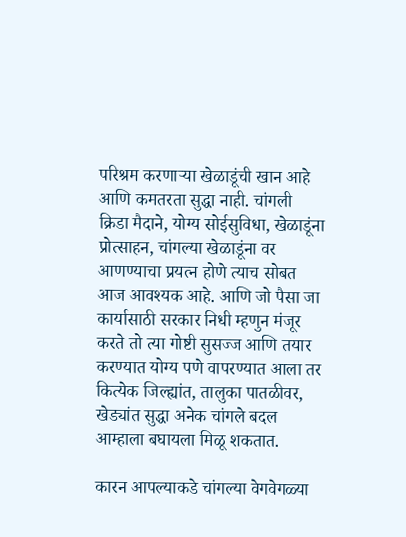परिश्रम करणार्‍या खेळाडूंची खान आहे आणि कमतरता सुद्धा नाही. चांगली क्रिडा मैदाने, योग्य सोईसुविधा, खेळाडूंना प्रोत्साहन, चांगल्या खेळाडूंना वर आणण्याचा प्रयत्न होणे त्याच सोबत आज आवश्यक आहे. आणि जो पैसा जा कार्यासाठी सरकार निधी म्हणुन मंजूर करते तो त्या गोष्टी सुसज्ज आणि तयार करण्यात योग्य पणे वापरण्यात आला तर कित्येक जिल्ह्यांत, तालुका पातळीवर, खेड्यांत सुद्धा अनेक चांगले बदल आम्हाला बघायला मिळू शकतात.

कारन आपल्याकडे चांगल्या वेगवेगळ्या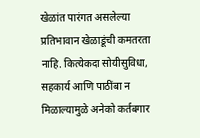खेळांत पारंगत असलेल्या प्रतिभावान खेळाडूंची कमतरता नाहि. कित्येकदा सोयीसुविधा, सहकार्य आणि पाठींबा न मिळाल्यामुळे अनेको कर्तबगार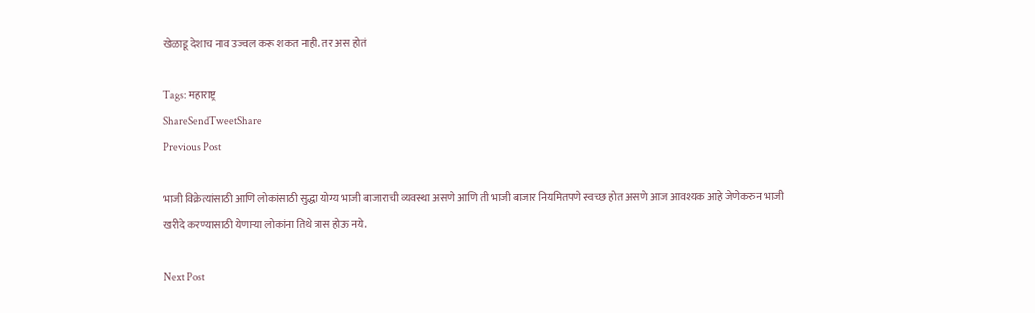खेळाडू देशाच नाव उज्वल करू शकत नाही. तर अस होतं

Tags: महाराष्ट्र
ShareSendTweetShare
Previous Post

भाजी विक्रेत्यांसाठी आणि लोकांसाठी सुद्धा योग्य भाजी बाजाराची व्यवस्था असणे आणि ती भाजी बाजार नियमितपणे स्वच्छ होत असणे आज आवश्यक आहे जेणेकरुन भाजी खरीदे करण्यासाठी येणार्‍या लोकांना तिथे त्रास होऊ नये.

Next Post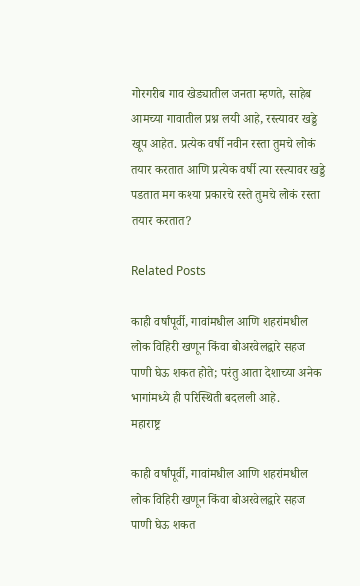गोरगरीब गाव खेड्यातील जनता म्हणते, साहेब आमच्या गावातील प्रश्न लयी आहे, रस्त्यावर खड्डे खूप आहेत. प्रत्येक वर्षी नवीन रस्ता तुमचे लोकं तयार करतात आणि प्रत्येक वर्षी त्या रस्त्यावर खड्डे पडतात मग कश्या प्रकारचे रस्ते तुमचे लोकं रस्ता तयार करतात?

Related Posts

काही वर्षांपूर्वी, गावांमधील आणि शहरांमधील लोक विहिरी खणून किंवा बोअरवेलद्वारे सहज पाणी घेऊ शकत होते; परंतु आता देशाच्या अनेक भागांमध्ये ही परिस्थिती बदलली आहे.
महाराष्ट्र

काही वर्षांपूर्वी, गावांमधील आणि शहरांमधील लोक विहिरी खणून किंवा बोअरवेलद्वारे सहज पाणी घेऊ शकत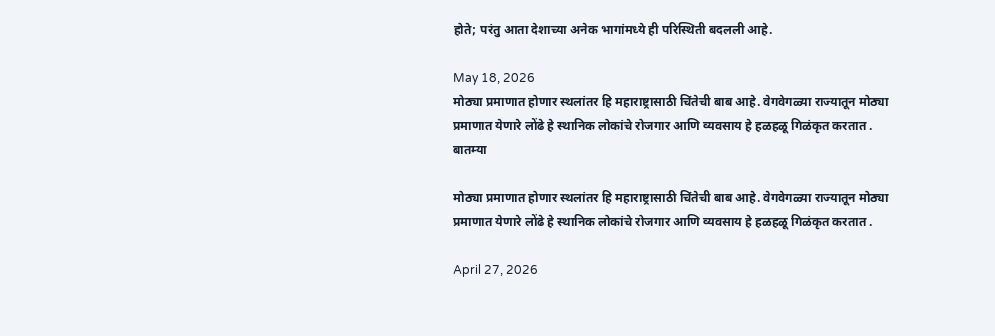होते; परंतु आता देशाच्या अनेक भागांमध्ये ही परिस्थिती बदलली आहे.

May 18, 2026
मोठ्या प्रमाणात होणार स्थलांतर हि महाराष्ट्रासाठी चिंतेची बाब आहे. वेगवेगळ्या राज्यातून मोठ्या प्रमाणात येणारे लोंढे हे स्थानिक लोकांचे रोजगार आणि व्यवसाय हे हळहळू गिळंकृत करतात .
बातम्या

मोठ्या प्रमाणात होणार स्थलांतर हि महाराष्ट्रासाठी चिंतेची बाब आहे. वेगवेगळ्या राज्यातून मोठ्या प्रमाणात येणारे लोंढे हे स्थानिक लोकांचे रोजगार आणि व्यवसाय हे हळहळू गिळंकृत करतात .

April 27, 2026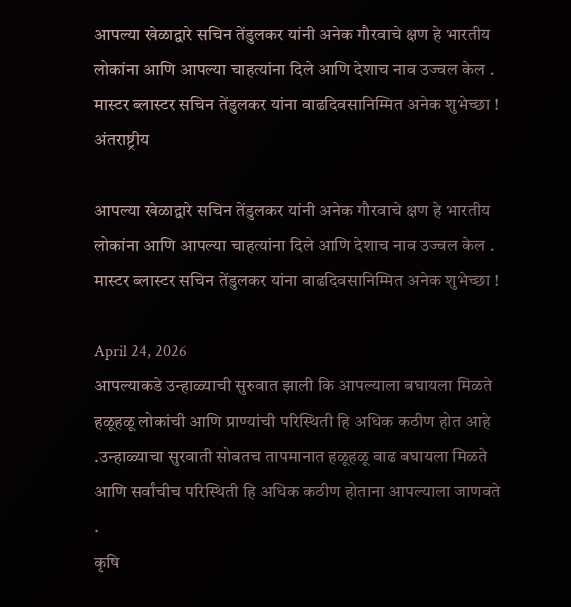आपल्या खेळाद्वारे सचिन तेंडुलकर यांनी अनेक गौरवाचे क्षण हे भारतीय लोकांना आणि आपल्या चाहत्यांना दिले आणि देशाच नाव उज्वल केल . मास्टर ब्लास्टर सचिन तेंडुलकर यांना वाढदिवसानिम्मित अनेक शुभेच्छा !
अंतराष्ट्रीय

आपल्या खेळाद्वारे सचिन तेंडुलकर यांनी अनेक गौरवाचे क्षण हे भारतीय लोकांना आणि आपल्या चाहत्यांना दिले आणि देशाच नाव उज्वल केल . मास्टर ब्लास्टर सचिन तेंडुलकर यांना वाढदिवसानिम्मित अनेक शुभेच्छा !

April 24, 2026
आपल्याकडे उन्हाळ्याची सुरुवात झाली कि आपल्याला बघायला मिळते हळूहळू लोकांची आणि प्राण्यांची परिस्थिती हि अधिक कठीण होत आहे .उन्हाळ्याचा सुरवाती सोबतच तापमानात हळूहळू वाढ बघायला मिळते आणि सर्वांचीच परिस्थिती हि अधिक कठीण होताना आपल्याला जाणवते .
कृषि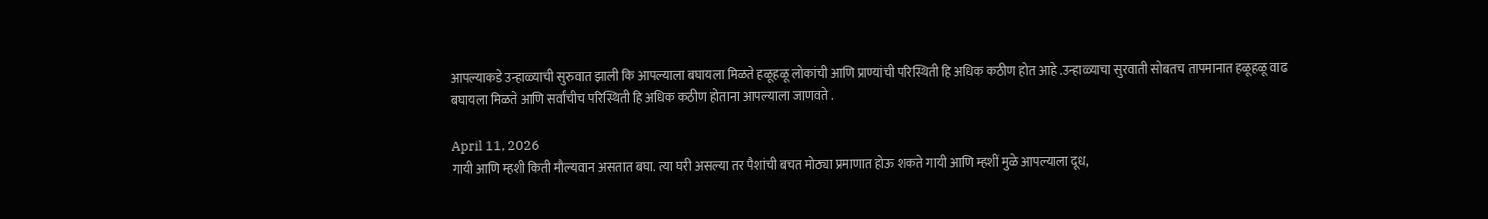आपल्याकडे उन्हाळ्याची सुरुवात झाली कि आपल्याला बघायला मिळते हळूहळू लोकांची आणि प्राण्यांची परिस्थिती हि अधिक कठीण होत आहे .उन्हाळ्याचा सुरवाती सोबतच तापमानात हळूहळू वाढ बघायला मिळते आणि सर्वांचीच परिस्थिती हि अधिक कठीण होताना आपल्याला जाणवते .

April 11, 2026
गायी आणि म्हशी किती मौल्यवान असतात बघा. त्या घरी असल्या तर पैशांची बचत मोठ्या प्रमाणात होऊ शकते गायी आणि म्हशीं मुळे आपल्याला दूध,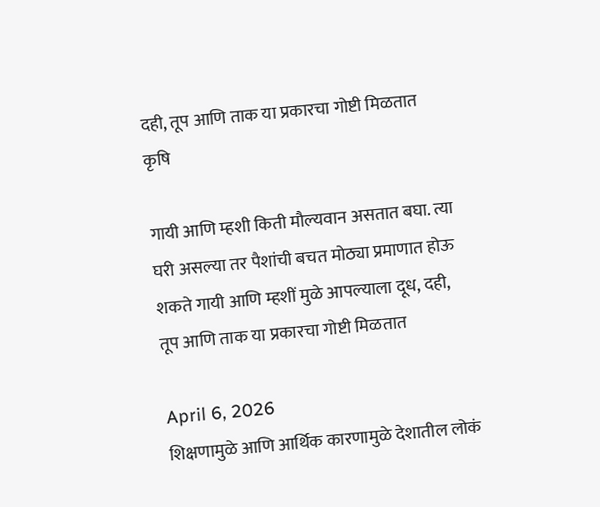दही, तूप आणि ताक या प्रकारचा गोष्टी मिळतात
कृषि

गायी आणि म्हशी किती मौल्यवान असतात बघा. त्या घरी असल्या तर पैशांची बचत मोठ्या प्रमाणात होऊ शकते गायी आणि म्हशीं मुळे आपल्याला दूध, दही, तूप आणि ताक या प्रकारचा गोष्टी मिळतात

April 6, 2026
शिक्षणामुळे आणि आर्थिक कारणामुळे देशातील लोकं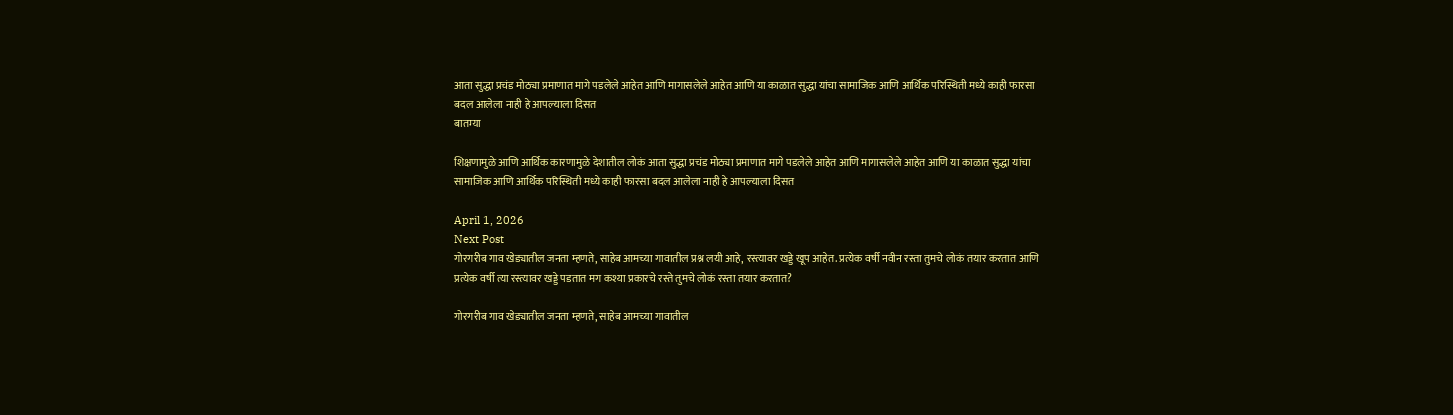आता सुद्धा प्रचंड मोठ्या प्रमाणात मागे पडलेले आहेत आणि मागासलेले आहेत आणि या काळात सुद्धा यांचा सामाजिक आणि आर्थिक परिस्थिती मध्ये काही फारसा बदल आलेला नाही हे आपल्याला दिसत
बातम्या

शिक्षणामुळे आणि आर्थिक कारणामुळे देशातील लोकं आता सुद्धा प्रचंड मोठ्या प्रमाणात मागे पडलेले आहेत आणि मागासलेले आहेत आणि या काळात सुद्धा यांचा सामाजिक आणि आर्थिक परिस्थिती मध्ये काही फारसा बदल आलेला नाही हे आपल्याला दिसत

April 1, 2026
Next Post
गोरगरीब गाव खेड्यातील जनता म्हणते, साहेब आमच्या गावातील प्रश्न लयी आहे, रस्त्यावर खड्डे खूप आहेत. प्रत्येक वर्षी नवीन रस्ता तुमचे लोकं तयार करतात आणि प्रत्येक वर्षी त्या रस्त्यावर खड्डे पडतात मग कश्या प्रकारचे रस्ते तुमचे लोकं रस्ता तयार करतात?

गोरगरीब गाव खेड्यातील जनता म्हणते, साहेब आमच्या गावातील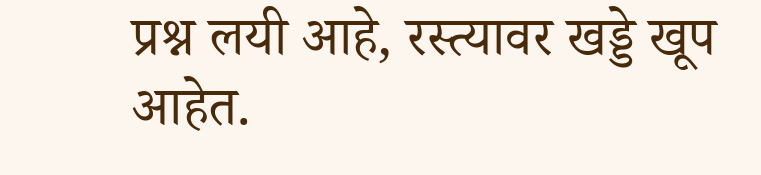प्रश्न लयी आहे, रस्त्यावर खड्डे खूप आहेत.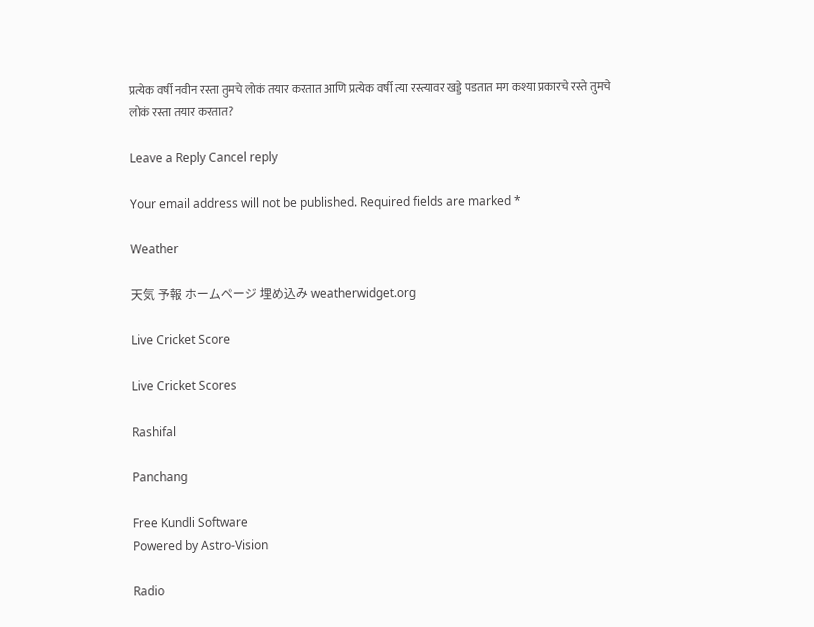प्रत्येक वर्षी नवीन रस्ता तुमचे लोकं तयार करतात आणि प्रत्येक वर्षी त्या रस्त्यावर खड्डे पडतात मग कश्या प्रकारचे रस्ते तुमचे लोकं रस्ता तयार करतात?

Leave a Reply Cancel reply

Your email address will not be published. Required fields are marked *

Weather

天気 予報 ホームページ 埋め込み weatherwidget.org

Live Cricket Score

Live Cricket Scores

Rashifal

Panchang

Free Kundli Software
Powered by Astro-Vision

Radio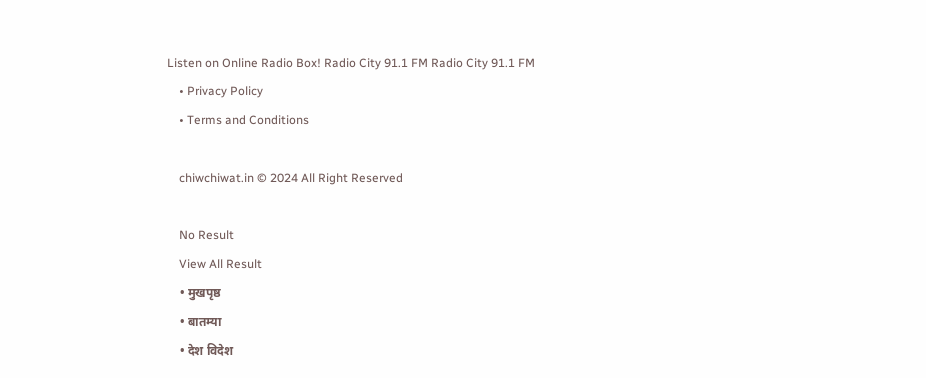Listen on Online Radio Box! Radio City 91.1 FM Radio City 91.1 FM
    • Privacy Policy
    • Terms and Conditions

    chiwchiwat.in © 2024 All Right Reserved

    No Result
    View All Result
    • मुखपृष्ठ
    • बातम्या
    • देश विदेश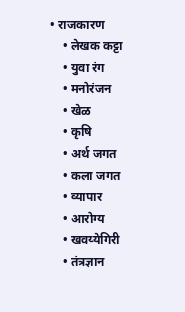• राजकारण
    • लेखक कट्टा
    • युवा रंग
    • मनोरंजन
    • खेळ
    • कृषि
    • अर्थ जगत
    • कला जगत
    • व्यापार
    • आरोग्य
    • खवय्येगिरी
    • तंत्रज्ञान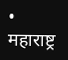• महाराष्ट्र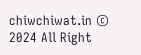chiwchiwat.in © 2024 All Right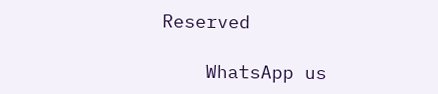Reserved

    WhatsApp us